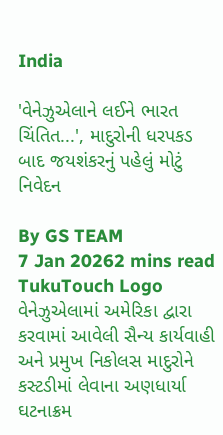India

'વેનેઝુએલાને લઈને ભારત ચિંતિત...', માદુરોની ધરપકડ બાદ જયશંકરનું પહેલું મોટું નિવેદન

By GS TEAM
7 Jan 20262 mins read
TukuTouch Logo
વેનેઝુએલામાં અમેરિકા દ્વારા કરવામાં આવેલી સૈન્ય કાર્યવાહી અને પ્રમુખ નિકોલસ માદુરોને કસ્ટડીમાં લેવાના અણધાર્યા ઘટનાક્રમ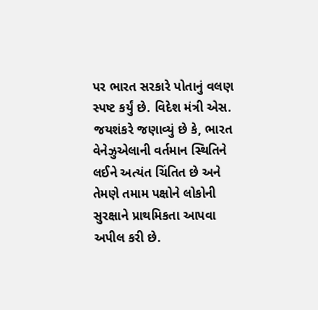પર ભારત સરકારે પોતાનું વલણ સ્પષ્ટ કર્યું છે. વિદેશ મંત્રી એસ. જયશંકરે જણાવ્યું છે કે, ભારત વેનેઝુએલાની વર્તમાન સ્થિતિને લઈને અત્યંત ચિંતિત છે અને તેમણે તમામ પક્ષોને લોકોની સુરક્ષાને પ્રાથમિકતા આપવા અપીલ કરી છે.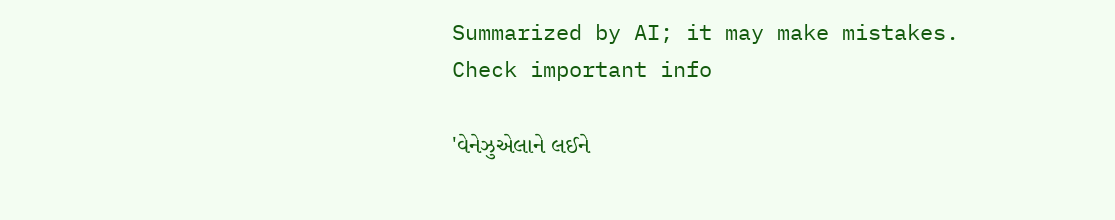Summarized by AI; it may make mistakes. Check important info

'વેનેઝુએલાને લઈને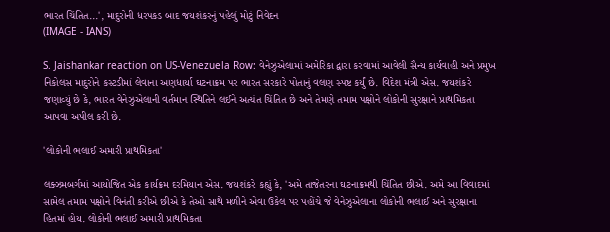ભારત ચિંતિત...', માદુરોની ધરપકડ બાદ જયશંકરનું પહેલું મોટું નિવેદન
(IMAGE - IANS)

S. Jaishankar reaction on US-Venezuela Row: વેનેઝુએલામાં અમેરિકા દ્વારા કરવામાં આવેલી સૈન્ય કાર્યવાહી અને પ્રમુખ નિકોલસ માદુરોને કસ્ટડીમાં લેવાના અણધાર્યા ઘટનાક્રમ પર ભારત સરકારે પોતાનું વલણ સ્પષ્ટ કર્યું છે. વિદેશ મંત્રી એસ. જયશંકરે જણાવ્યું છે કે, ભારત વેનેઝુએલાની વર્તમાન સ્થિતિને લઈને અત્યંત ચિંતિત છે અને તેમણે તમામ પક્ષોને લોકોની સુરક્ષાને પ્રાથમિકતા આપવા અપીલ કરી છે.

'લોકોની ભલાઈ અમારી પ્રાથમિકતા'

લક્ઝમબર્ગમાં આયોજિત એક કાર્યક્રમ દરમિયાન એસ. જયશંકરે કહ્યું કે, 'અમે તાજેતરના ઘટનાક્રમથી ચિંતિત છીએ. અમે આ વિવાદમાં સામેલ તમામ પક્ષોને વિનંતી કરીએ છીએ કે તેઓ સાથે મળીને એવા ઉકેલ પર પહોંચે જે વેનેઝુએલાના લોકોની ભલાઈ અને સુરક્ષાના હિતમાં હોય. લોકોની ભલાઈ અમારી પ્રાથમિકતા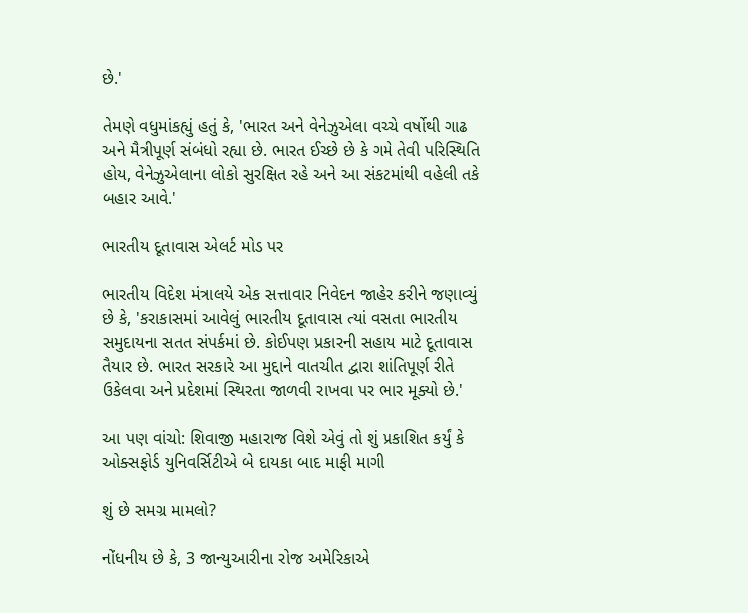છે.'

તેમણે વધુમાંકહ્યું હતું કે, 'ભારત અને વેનેઝુએલા વચ્ચે વર્ષોથી ગાઢ અને મૈત્રીપૂર્ણ સંબંધો રહ્યા છે. ભારત ઈચ્છે છે કે ગમે તેવી પરિસ્થિતિ હોય, વેનેઝુએલાના લોકો સુરક્ષિત રહે અને આ સંકટમાંથી વહેલી તકે બહાર આવે.'

ભારતીય દૂતાવાસ એલર્ટ મોડ પર

ભારતીય વિદેશ મંત્રાલયે એક સત્તાવાર નિવેદન જાહેર કરીને જણાવ્યું છે કે, 'કરાકાસમાં આવેલું ભારતીય દૂતાવાસ ત્યાં વસતા ભારતીય સમુદાયના સતત સંપર્કમાં છે. કોઈપણ પ્રકારની સહાય માટે દૂતાવાસ તૈયાર છે. ભારત સરકારે આ મુદ્દાને વાતચીત દ્વારા શાંતિપૂર્ણ રીતે ઉકેલવા અને પ્રદેશમાં સ્થિરતા જાળવી રાખવા પર ભાર મૂક્યો છે.'

આ પણ વાંચો: શિવાજી મહારાજ વિશે એવું તો શું પ્રકાશિત કર્યું કે ઓક્સફોર્ડ યુનિવર્સિટીએ બે દાયકા બાદ માફી માગી

શું છે સમગ્ર મામલો?

નોંધનીય છે કે, 3 જાન્યુઆરીના રોજ અમેરિકાએ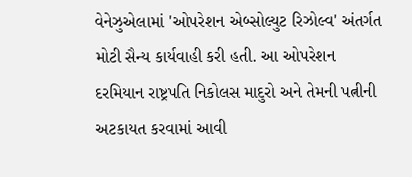વેનેઝુએલામાં 'ઓપરેશન એબ્સોલ્યુટ રિઝોલ્વ' અંતર્ગત મોટી સૈન્ય કાર્યવાહી કરી હતી. આ ઓપરેશન દરમિયાન રાષ્ટ્રપતિ નિકોલસ માદુરો અને તેમની પત્નીની અટકાયત કરવામાં આવી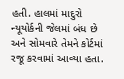હતી. હાલમાં માદુરો ન્યૂયોર્કની જેલમાં બંધ છે અને સોમવારે તેમને કોર્ટમાં રજૂ કરવામાં આવ્યા હતા.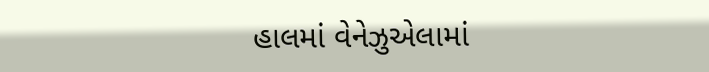હાલમાં વેનેઝુએલામાં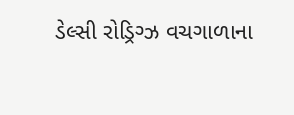ડેલ્સી રોડ્રિગ્ઝ વચગાળાના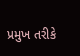પ્રમુખ તરીકે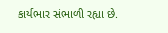કાર્યભાર સંભાળી રહ્યા છે.